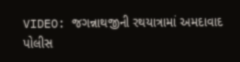VIDEO: જગન્નાથજીની રથયાત્રામાં અમદાવાદ પોલીસ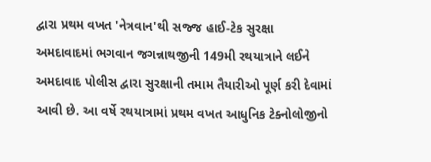દ્વારા પ્રથમ વખત 'નેત્રવાન'થી સજ્જ હાઈ-ટેક સુરક્ષા
અમદાવાદમાં ભગવાન જગન્નાથજીની 149મી રથયાત્રાને લઈને અમદાવાદ પોલીસ દ્વારા સુરક્ષાની તમામ તૈયારીઓ પૂર્ણ કરી દેવામાં આવી છે. આ વર્ષે રથયાત્રામાં પ્રથમ વખત આધુનિક ટેક્નોલોજીનો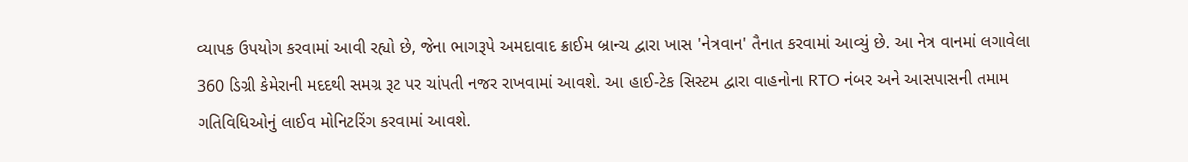વ્યાપક ઉપયોગ કરવામાં આવી રહ્યો છે, જેના ભાગરૂપે અમદાવાદ ક્રાઈમ બ્રાન્ચ દ્વારા ખાસ 'નેત્રવાન' તૈનાત કરવામાં આવ્યું છે. આ નેત્ર વાનમાં લગાવેલા 360 ડિગ્રી કેમેરાની મદદથી સમગ્ર રૂટ પર ચાંપતી નજર રાખવામાં આવશે. આ હાઈ-ટેક સિસ્ટમ દ્વારા વાહનોના RTO નંબર અને આસપાસની તમામ ગતિવિધિઓનું લાઈવ મોનિટરિંગ કરવામાં આવશે.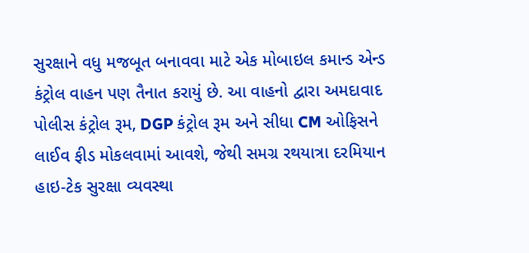સુરક્ષાને વધુ મજબૂત બનાવવા માટે એક મોબાઇલ કમાન્ડ એન્ડ કંટ્રોલ વાહન પણ તૈનાત કરાયું છે. આ વાહનો દ્વારા અમદાવાદ પોલીસ કંટ્રોલ રૂમ, DGP કંટ્રોલ રૂમ અને સીધા CM ઓફિસને લાઈવ ફીડ મોકલવામાં આવશે, જેથી સમગ્ર રથયાત્રા દરમિયાન હાઇ-ટેક સુરક્ષા વ્યવસ્થા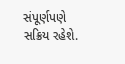સંપૂર્ણપણે સક્રિય રહેશે.